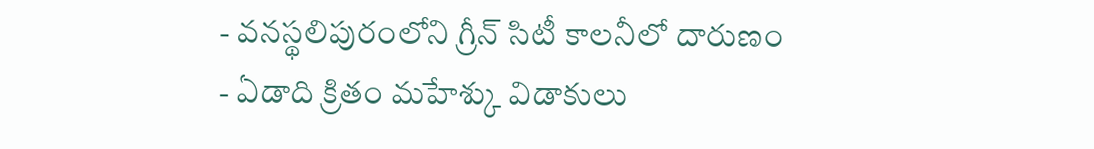- వనస్థలిపురంలోని గ్రీన్ సిటీ కాలనీలో దారుణం
- ఏడాది క్రితం మహేశ్కు విడాకులు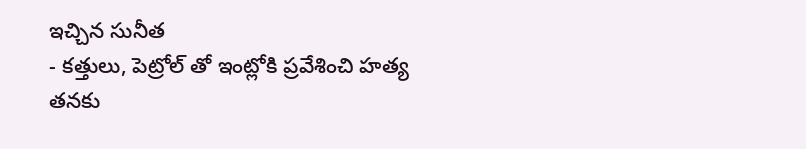ఇచ్చిన సునీత
- కత్తులు, పెట్రోల్ తో ఇంట్లోకి ప్రవేశించి హత్య
తనకు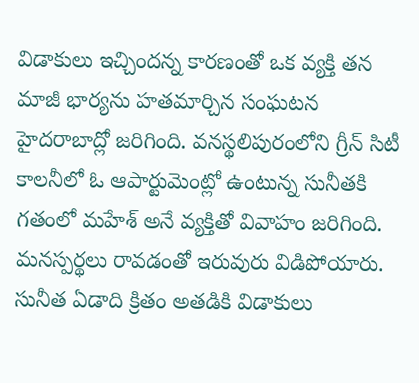విడాకులు ఇచ్చిందన్న కారణంతో ఒక వ్యక్తి తన మాజీ భార్యను హతమార్చిన సంఘటన హైదరాబాద్లో జరిగింది. వనస్థలిపురంలోని గ్రీన్ సిటీ కాలనీలో ఓ ఆపార్టుమెంట్లో ఉంటున్న సునీతకి గతంలో మహేశ్ అనే వ్యక్తితో వివాహం జరిగింది. మనస్పర్థలు రావడంతో ఇరువురు విడిపోయారు. సునీత ఏడాది క్రితం అతడికి విడాకులు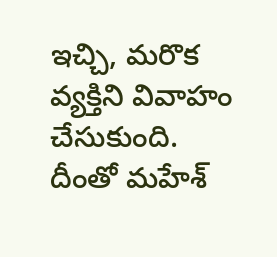ఇచ్చి, మరొక వ్యక్తిని వివాహం చేసుకుంది.
దీంతో మహేశ్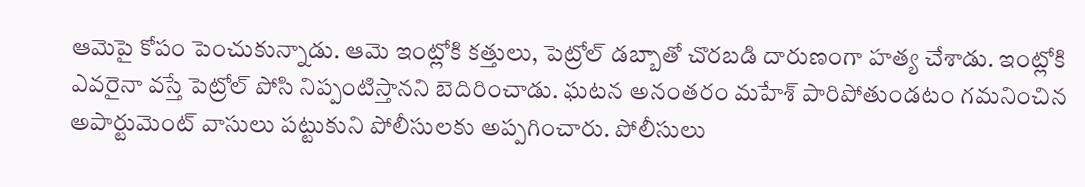ఆమెపై కోపం పెంచుకున్నాడు. ఆమె ఇంట్లోకి కత్తులు, పెట్రోల్ డబ్బాతో చొరబడి దారుణంగా హత్య చేశాడు. ఇంట్లోకి ఎవరైనా వస్తే పెట్రోల్ పోసి నిప్పంటిస్తానని బెదిరించాడు. ఘటన అనంతరం మహేశ్ పారిపోతుండటం గమనించిన అపార్టుమెంట్ వాసులు పట్టుకుని పోలీసులకు అప్పగించారు. పోలీసులు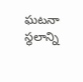ఘటనా స్థలాన్ని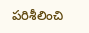పరిశీలించి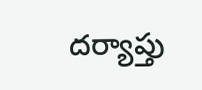దర్యాప్తు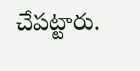చేపట్టారు.